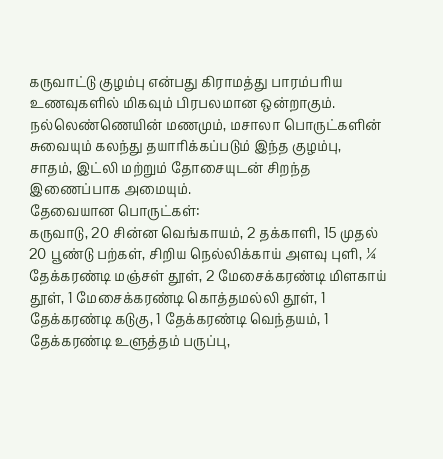கருவாட்டு குழம்பு என்பது கிராமத்து பாரம்பரிய உணவுகளில் மிகவும் பிரபலமான ஒன்றாகும். நல்லெண்ணெயின் மணமும், மசாலா பொருட்களின் சுவையும் கலந்து தயாரிக்கப்படும் இந்த குழம்பு, சாதம், இட்லி மற்றும் தோசையுடன் சிறந்த இணைப்பாக அமையும்.
தேவையான பொருட்கள்:
கருவாடு, 20 சின்ன வெங்காயம், 2 தக்காளி, 15 முதல் 20 பூண்டு பற்கள், சிறிய நெல்லிக்காய் அளவு புளி, ¼ தேக்கரண்டி மஞ்சள் தூள், 2 மேசைக்கரண்டி மிளகாய் தூள், 1 மேசைக்கரண்டி கொத்தமல்லி தூள், 1 தேக்கரண்டி கடுகு, 1 தேக்கரண்டி வெந்தயம், 1 தேக்கரண்டி உளுத்தம் பருப்பு,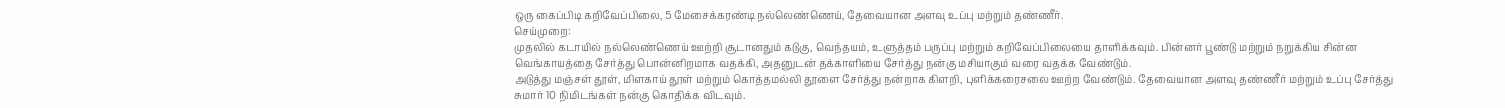ஒரு கைப்பிடி கறிவேப்பிலை, 5 மேசைக்கரண்டி நல்லெண்ணெய், தேவையான அளவு உப்பு மற்றும் தண்ணீர்.
செய்முறை:
முதலில் கடாயில் நல்லெண்ணெய் ஊற்றி சூடானதும் கடுகு, வெந்தயம், உளுத்தம் பருப்பு மற்றும் கறிவேப்பிலையை தாளிக்கவும். பின்னர் பூண்டு மற்றும் நறுக்கிய சின்ன வெங்காயத்தை சேர்த்து பொன்னிறமாக வதக்கி, அதனுடன் தக்காளியை சேர்த்து நன்கு மசியாகும் வரை வதக்க வேண்டும்.
அடுத்து மஞ்சள் தூள், மிளகாய் தூள் மற்றும் கொத்தமல்லி தூளை சேர்த்து நன்றாக கிளறி, புளிக்கரைசலை ஊற்ற வேண்டும். தேவையான அளவு தண்ணீர் மற்றும் உப்பு சேர்த்து சுமார் 10 நிமிடங்கள் நன்கு கொதிக்க விடவும்.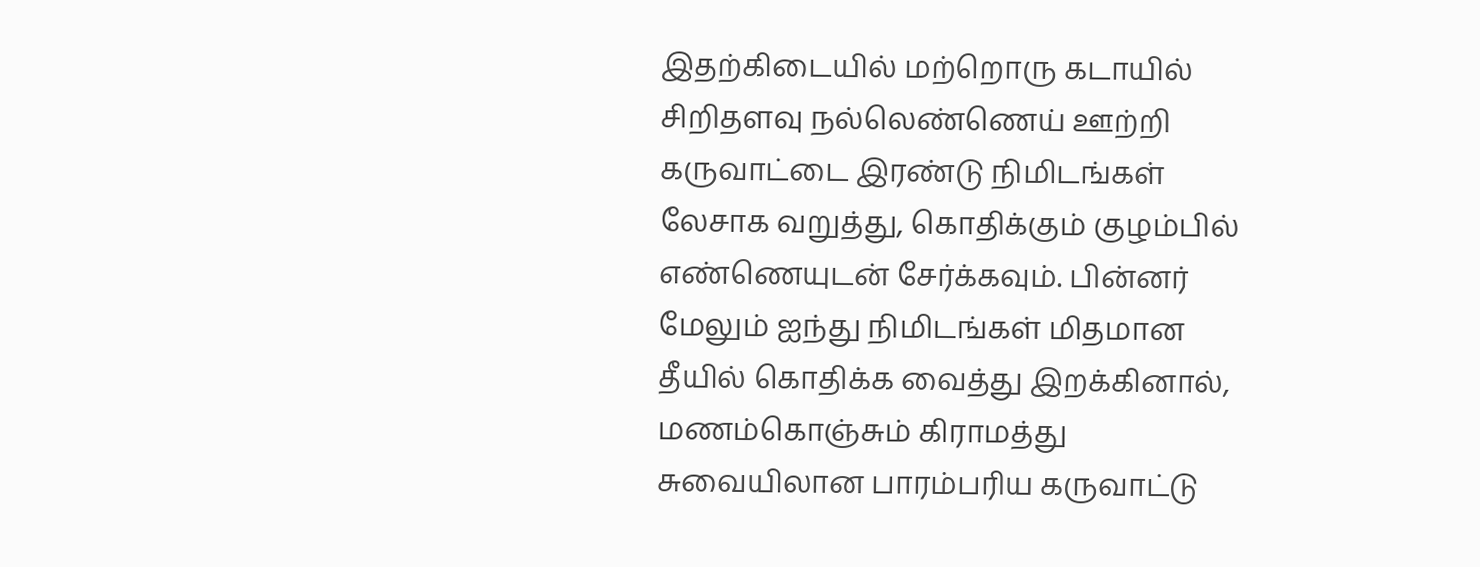இதற்கிடையில் மற்றொரு கடாயில் சிறிதளவு நல்லெண்ணெய் ஊற்றி கருவாட்டை இரண்டு நிமிடங்கள் லேசாக வறுத்து, கொதிக்கும் குழம்பில் எண்ணெயுடன் சேர்க்கவும். பின்னர் மேலும் ஐந்து நிமிடங்கள் மிதமான தீயில் கொதிக்க வைத்து இறக்கினால், மணம்கொஞ்சும் கிராமத்து சுவையிலான பாரம்பரிய கருவாட்டு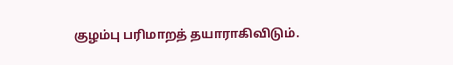குழம்பு பரிமாறத் தயாராகிவிடும்.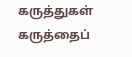கருத்துகள்
கருத்தைப்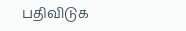பதிவிடுக